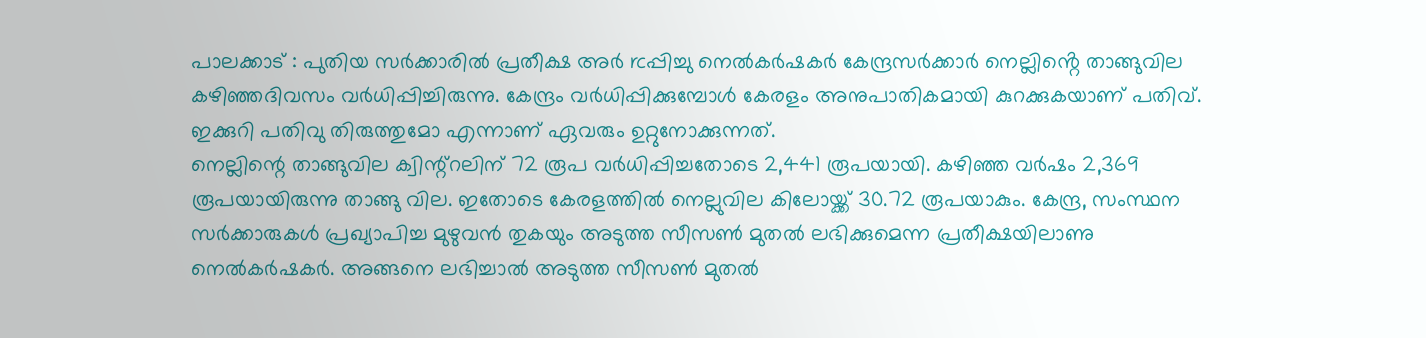പാലക്കാട് : പുതിയ സർക്കാരിൽ പ്രതീക്ഷ അർ rcപ്പിച്ചു നെൽകർഷകർ കേന്ദ്രസർക്കാർ നെല്ലിൻ്റെ താങ്ങുവില കഴിഞ്ഞദിവസം വർധിപ്പിച്ചിരുന്നു. കേന്ദ്രം വർധിപ്പിക്കുമ്പോൾ കേരളം അനുപാതികമായി കുറക്കുകയാണ് പതിവ്. ഇക്കുറി പതിവു തിരുത്തുമോ എന്നാണ് ഏവരും ഉറ്റുനോക്കുന്നത്.
നെല്ലിന്റെ താങ്ങുവില ക്വിന്റ്റലിന് 72 രൂപ വർധിപ്പിച്ചതോടെ 2,441 രൂപയായി. കഴിഞ്ഞ വർഷം 2,369 രൂപയായിരുന്നു താങ്ങു വില. ഇതോടെ കേരളത്തിൽ നെല്ലുവില കിലോയ്ക്ക് 30.72 രൂപയാകും. കേന്ദ്ര, സംസ്ഥന സർക്കാരുകൾ പ്രഖ്യാപിച്ച മുഴുവൻ തുകയും അടുത്ത സീസൺ മുതൽ ലഭിക്കുമെന്ന പ്രതീക്ഷയിലാണു നെൽകർഷകർ. അങ്ങനെ ലഭിച്ചാൽ അടുത്ത സീസൺ മുതൽ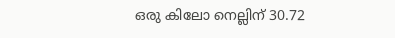ഒരു കിലോ നെല്ലിന് 30.72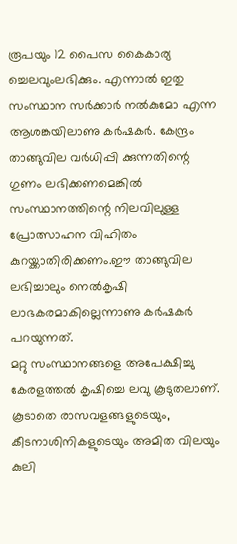രൂപയും 12 പൈസ കൈകാര്യ ച്ചെലവുംലഭിക്കും. എന്നാൽ ഇതു സംസ്ഥാന സർക്കാർ നൽകുമോ എന്ന ആശങ്കയിലാണു കർഷകർ. കേന്ദ്രം താങ്ങുവില വർധിപ്പി ക്കുന്നതിന്റെ ഗുണം ലഭിക്കണമെങ്കിൽ സംസ്ഥാനത്തിന്റെ നിലവിലുള്ള പ്രോത്സാഹന വിഹിതം കുറയ്ക്കാതിരിക്കണം.ഈ താങ്ങുവില ലഭിച്ചാലും നെൽകൃഷി ലാഭകരമാകില്ലെന്നാണു കർഷകർ പറയുന്നത്.
മറ്റു സംസ്ഥാനങ്ങളെ അപേക്ഷിച്ചു കേരളത്തൽ കൃഷിച്ചെ ലവു കൂടുതലാണ്. കൂടാതെ രാസവളങ്ങളുടെയും, കീടനാശിനികളുടെയും അമിത വിലയും കുലി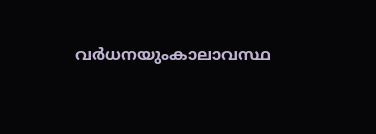വർധനയുംകാലാവസ്ഥ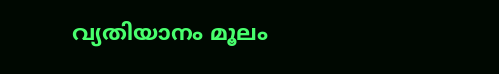വ്യതിയാനം മൂലം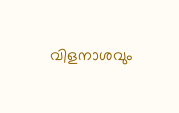വിളനാശവും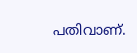പതിവാണ്.